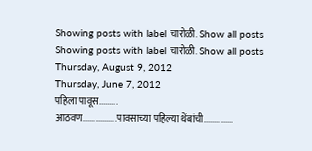Showing posts with label चारोळी. Show all posts
Showing posts with label चारोळी. Show all posts
Thursday, August 9, 2012
Thursday, June 7, 2012
पहिला पावूस.........
आठवण................पावसाच्या पहिल्या थेंबांची..............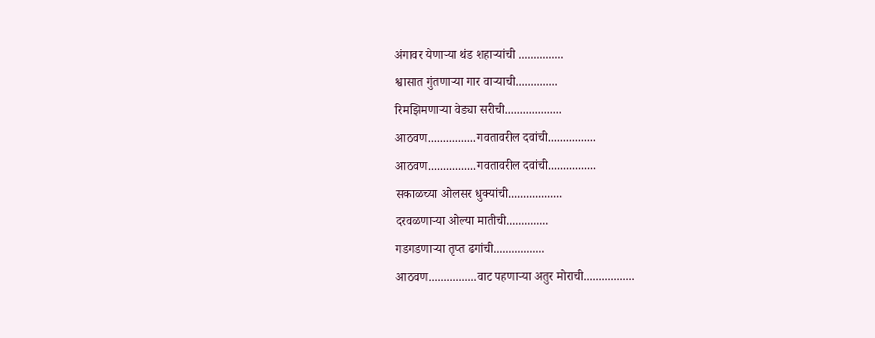अंगावर येणाऱ्या थंड शहाऱ्यांची ...............
श्वासात गुंतणाऱ्या गार वाऱ्याची..............
रिमझिमणाऱ्या वेड्या सरीची...................
आठवण................गवतावरील दवांची................
आठवण................गवतावरील दवांची................
सकाळच्या ओलसर धुक्यांची..................
दरवळणाऱ्या ओल्या मातीची..............
गडगडणाऱ्या तृप्त ढगांची.................
आठवण................वाट पहणाऱ्या अतुर मोराची.................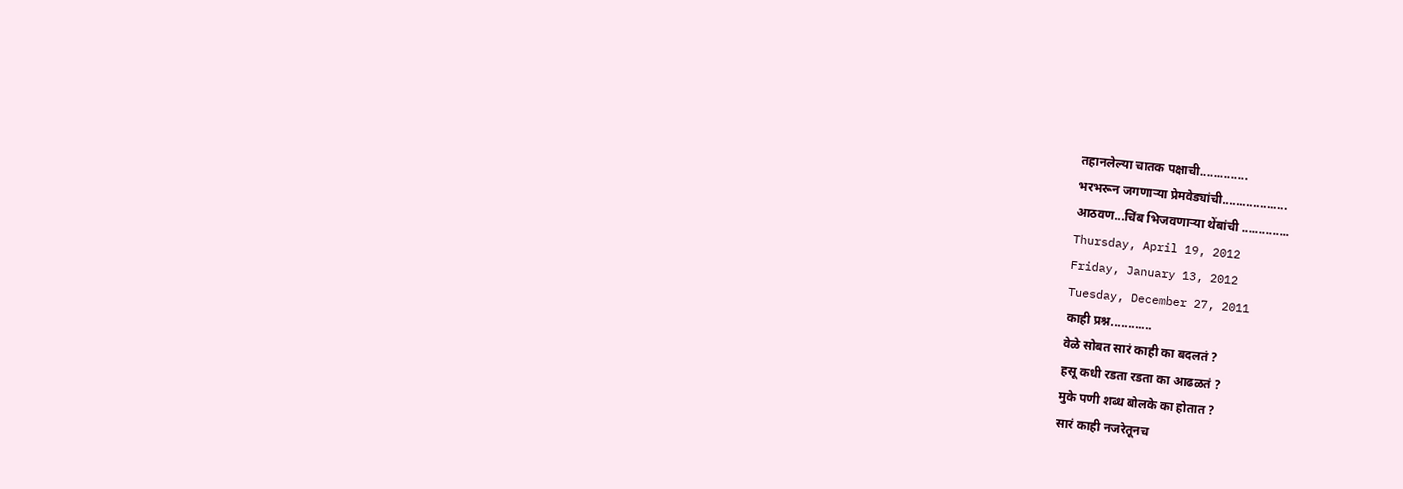तहानलेल्या चातक पक्षाची..............
भरभरून जगणाऱ्या प्रेमवेड्यांची...................
आठवण...चिंब भिजवणाऱ्या थेंबांची ..............
Thursday, April 19, 2012
Friday, January 13, 2012
Tuesday, December 27, 2011
काही प्रश्न............
वेळे सोबत सारं काही का बदलतं ?
हसू कधी रडता रडता का आढळतं ?
मुके पणी शब्ध बोलके का होतात ?
सारं काही नजरेतूनच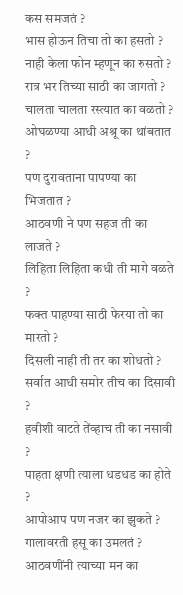कस समजतं ?
भास होऊन तिचा तो का हसतो ?
नाही केला फोन म्हणून का रुसतो ?
रात्र भर तिच्या साठी का जागतो ?
चालता चालता रस्त्यात का वळतो ?
ओघळण्या आधी अश्रू का थांबतात ?
पण दुरावताना पापण्या का भिजतात ?
आठवणी ने पण सहज ती का लाजते ?
लिहिता लिहिता कधी ती मागे वळते ?
फक्त पाहण्या साठी फेरया तो का मारतो ?
दिसली नाही ती तर का शोधतो ?
सर्वात आधी समोर तीच का दिसावी ?
हवीशी वाटते तेंव्हाच ती का नसावी ?
पाहता क्षणी त्याला धडधड का होते ?
आपोआप पण नजर का झुकते ?
गालावरती हसू का उमलतं ?
आठवणींनी त्याच्या मन का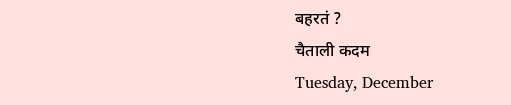बहरतं ?
चैताली कदम
Tuesday, December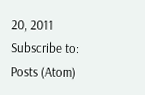20, 2011
Subscribe to:
Posts (Atom)